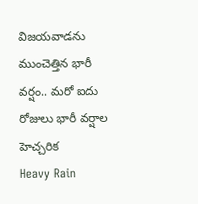విజయవాడను ముంచెత్తిన భారీ వర్షం.. మరో ఐదు రోజులు భారీ వర్షాల హెచ్చరిక
Heavy Rain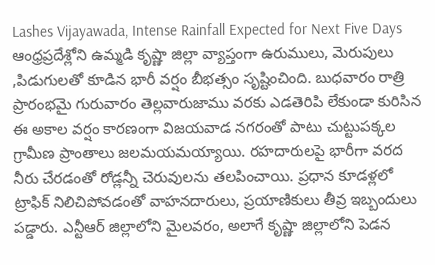Lashes Vijayawada, Intense Rainfall Expected for Next Five Days
ఆంధ్రప్రదేశ్లోని ఉమ్మడి కృష్ణా జిల్లా వ్యాప్తంగా ఉరుములు, మెరుపులు ,పిడుగులతో కూడిన భారీ వర్షం బీభత్సం సృష్టించింది. బుధవారం రాత్రి ప్రారంభమై గురువారం తెల్లవారుజాము వరకు ఎడతెరిపి లేకుండా కురిసిన ఈ అకాల వర్షం కారణంగా విజయవాడ నగరంతో పాటు చుట్టుపక్కల గ్రామీణ ప్రాంతాలు జలమయమయ్యాయి. రహదారులపై భారీగా వరద నీరు చేరడంతో రోడ్లన్నీ చెరువులను తలపించాయి. ప్రధాన కూడళ్లలో ట్రాఫిక్ నిలిచిపోవడంతో వాహనదారులు, ప్రయాణికులు తీవ్ర ఇబ్బందులు పడ్డారు. ఎన్టీఆర్ జిల్లాలోని మైలవరం, అలాగే కృష్ణా జిల్లాలోని పెడన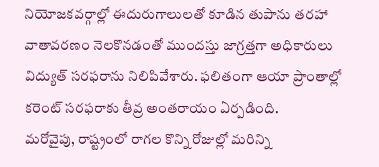నియోజకవర్గాల్లో ఈదురుగాలులతో కూడిన తుపాను తరహా వాతావరణం నెలకొనడంతో ముందస్తు జాగ్రత్తగా అధికారులు విద్యుత్ సరఫరాను నిలిపివేశారు. ఫలితంగా ఆయా ప్రాంతాల్లో కరెంట్ సరఫరాకు తీవ్ర అంతరాయం ఏర్పడింది.
మరోవైపు, రాష్ట్రంలో రాగల కొన్ని రోజుల్లో మరిన్ని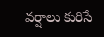వర్షాలు కురిసే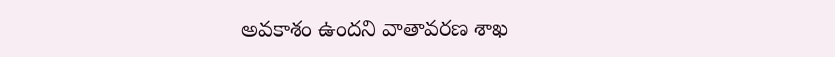అవకాశం ఉందని వాతావరణ శాఖ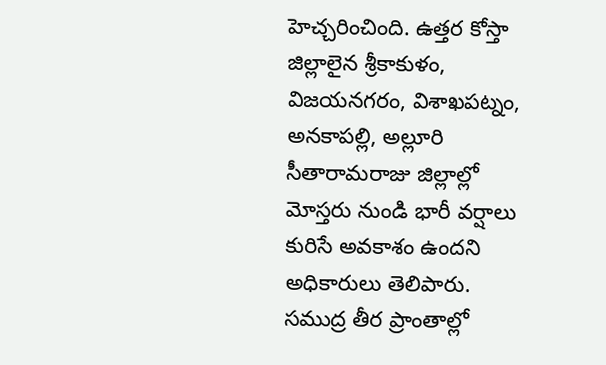హెచ్చరించింది. ఉత్తర కోస్తా జిల్లాలైన శ్రీకాకుళం, విజయనగరం, విశాఖపట్నం, అనకాపల్లి, అల్లూరి సీతారామరాజు జిల్లాల్లో మోస్తరు నుండి భారీ వర్షాలు కురిసే అవకాశం ఉందని అధికారులు తెలిపారు. సముద్ర తీర ప్రాంతాల్లో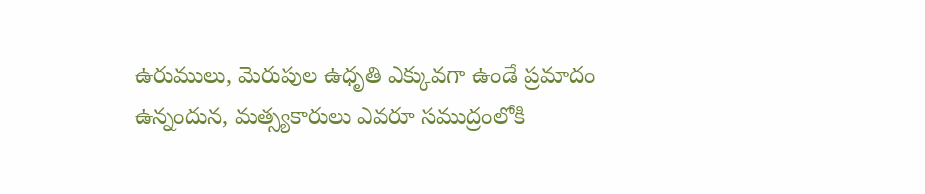ఉరుములు, మెరుపుల ఉధృతి ఎక్కువగా ఉండే ప్రమాదం ఉన్నందున, మత్స్యకారులు ఎవరూ సముద్రంలోకి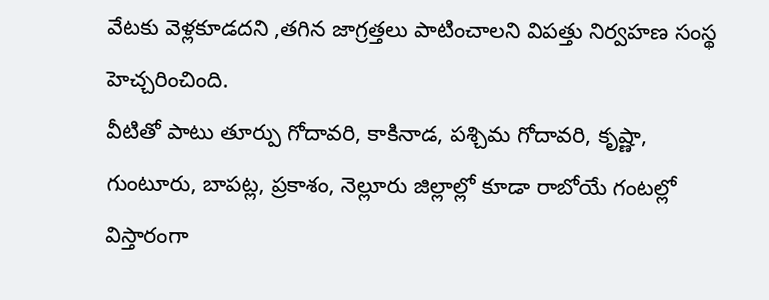వేటకు వెళ్లకూడదని ,తగిన జాగ్రత్తలు పాటించాలని విపత్తు నిర్వహణ సంస్థ హెచ్చరించింది.
వీటితో పాటు తూర్పు గోదావరి, కాకినాడ, పశ్చిమ గోదావరి, కృష్ణా, గుంటూరు, బాపట్ల, ప్రకాశం, నెల్లూరు జిల్లాల్లో కూడా రాబోయే గంటల్లో విస్తారంగా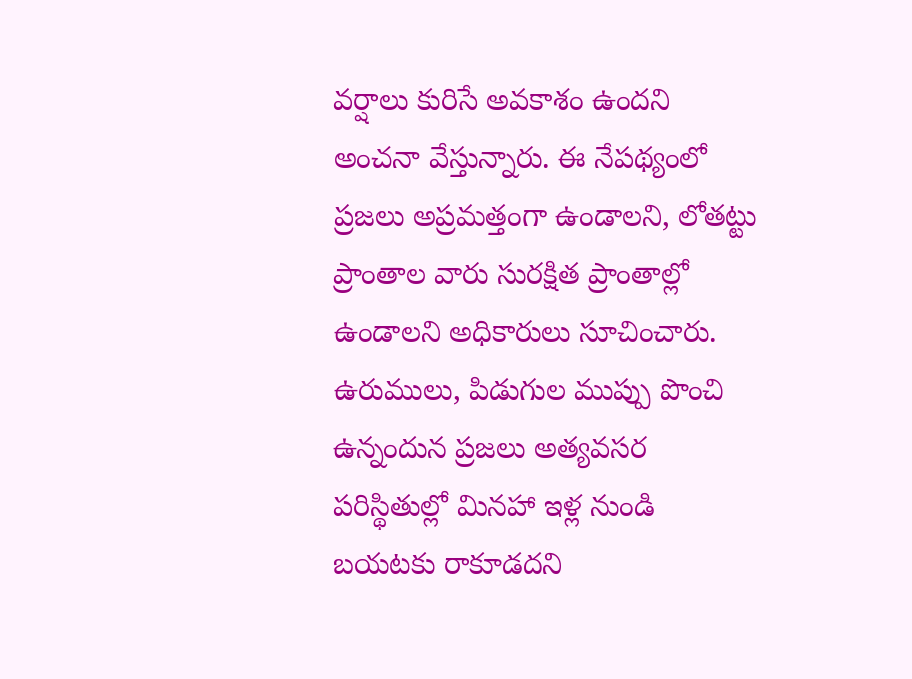వర్షాలు కురిసే అవకాశం ఉందని అంచనా వేస్తున్నారు. ఈ నేపథ్యంలో ప్రజలు అప్రమత్తంగా ఉండాలని, లోతట్టు ప్రాంతాల వారు సురక్షిత ప్రాంతాల్లో ఉండాలని అధికారులు సూచించారు. ఉరుములు, పిడుగుల ముప్పు పొంచి ఉన్నందున ప్రజలు అత్యవసర పరిస్థితుల్లో మినహా ఇళ్ల నుండి బయటకు రాకూడదని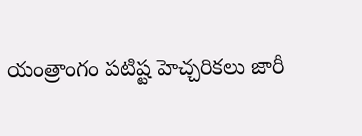యంత్రాంగం పటిష్ట హెచ్చరికలు జారీ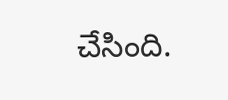చేసింది.